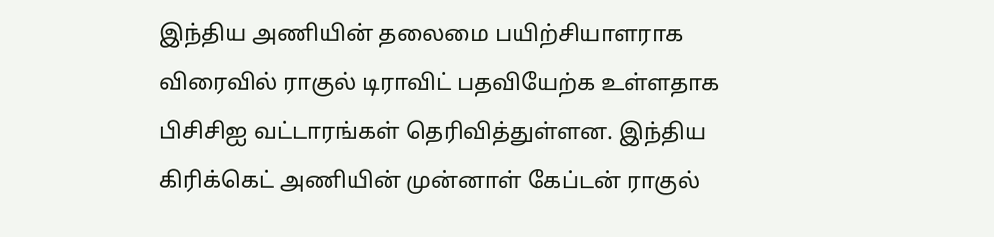இந்திய அணியின் தலைமை பயிற்சியாளராக விரைவில் ராகுல் டிராவிட் பதவியேற்க உள்ளதாக பிசிசிஐ வட்டாரங்கள் தெரிவித்துள்ளன. இந்திய கிரிக்கெட் அணியின் முன்னாள் கேப்டன் ராகுல்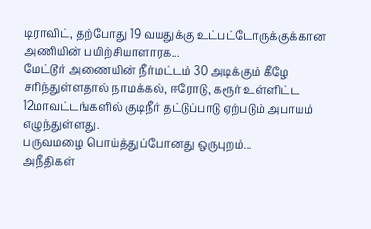டிராவிட், தற்போது 19 வயதுக்கு உட்பட்டோருக்குக்கான அணியின் பயிற்சியாளாரக...
மேட்டூர் அணையின் நீர்மட்டம் 30 அடிக்கும் கீழே சரிந்துள்ளதால் நாமக்கல், ஈரோடு, கரூர் உள்ளிட்ட 12மாவட்டங்களில் குடிநீர் தட்டுப்பாடு ஏற்படும் அபாயம் எழுந்துள்ளது.
பருவமழை பொய்த்துப்போனது ஒருபுறம்...
அநீதிகள்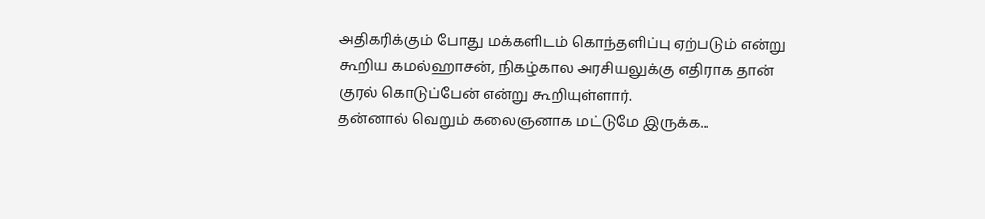அதிகரிக்கும் போது மக்களிடம் கொந்தளிப்பு ஏற்படும் என்று கூறிய கமல்ஹாசன், நிகழ்கால அரசியலுக்கு எதிராக தான் குரல் கொடுப்பேன் என்று கூறியுள்ளார்.
தன்னால் வெறும் கலைஞனாக மட்டுமே இருக்க...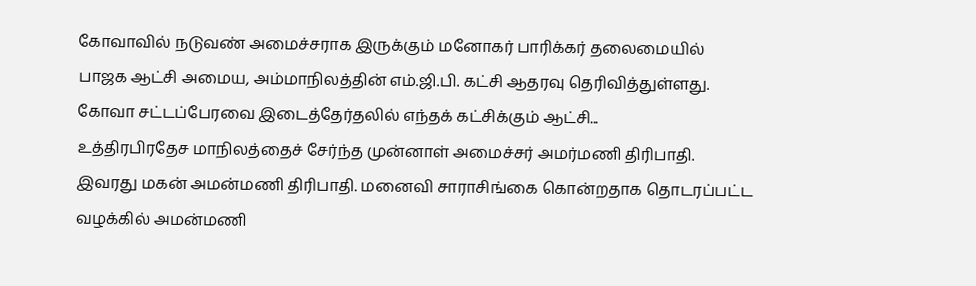கோவாவில் நடுவண் அமைச்சராக இருக்கும் மனோகர் பாரிக்கர் தலைமையில் பாஜக ஆட்சி அமைய, அம்மாநிலத்தின் எம்.ஜி.பி. கட்சி ஆதரவு தெரிவித்துள்ளது.
கோவா சட்டப்பேரவை இடைத்தேர்தலில் எந்தக் கட்சிக்கும் ஆட்சி...
உத்திரபிரதேச மாநிலத்தைச் சேர்ந்த முன்னாள் அமைச்சர் அமர்மணி திரிபாதி. இவரது மகன் அமன்மணி திரிபாதி. மனைவி சாராசிங்கை கொன்றதாக தொடரப்பட்ட வழக்கில் அமன்மணி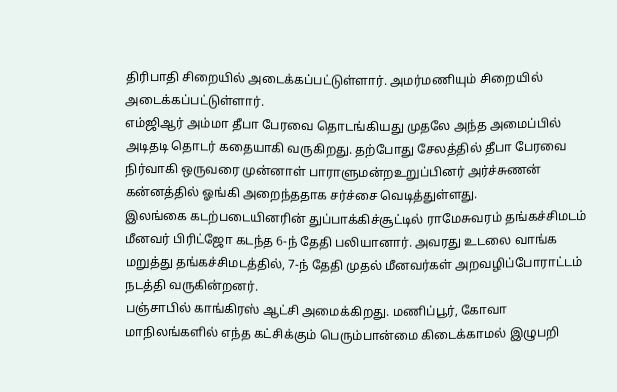திரிபாதி சிறையில் அடைக்கப்பட்டுள்ளார். அமர்மணியும் சிறையில் அடைக்கப்பட்டுள்ளார்.
எம்ஜிஆர் அம்மா தீபா பேரவை தொடங்கியது முதலே அந்த அமைப்பில் அடிதடி தொடர் கதையாகி வருகிறது. தற்போது சேலத்தில் தீபா பேரவை நிர்வாகி ஒருவரை முன்னாள் பாராளுமன்றஉறுப்பினர் அர்ச்சுணன் கன்னத்தில் ஓங்கி அறைந்ததாக சர்ச்சை வெடித்துள்ளது.
இலங்கை கடற்படையினரின் துப்பாக்கிச்சூட்டில் ராமேசுவரம் தங்கச்சிமடம் மீனவர் பிரிட்ஜோ கடந்த 6-ந் தேதி பலியானார். அவரது உடலை வாங்க மறுத்து தங்கச்சிமடத்தில், 7-ந் தேதி முதல் மீனவர்கள் அறவழிப்போராட்டம் நடத்தி வருகின்றனர்.
பஞ்சாபில் காங்கிரஸ் ஆட்சி அமைக்கிறது. மணிப்பூர், கோவா மாநிலங்களில் எந்த கட்சிக்கும் பெரும்பான்மை கிடைக்காமல் இழுபறி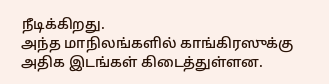நீடிக்கிறது.
அந்த மாநிலங்களில் காங்கிரஸுக்கு அதிக இடங்கள் கிடைத்துள்ளன.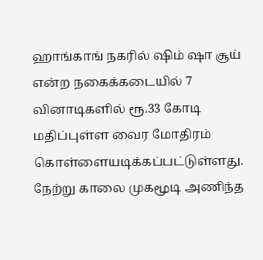ஹாங்காங் நகரில் ஷிம் ஷா சூய் என்ற நகைக்கடையில் 7 வினாடிகளில் ரூ.33 கோடி மதிப்புள்ள வைர மோதிரம் கொள்ளையடிக்கப்பட்டுள்ளது. நேற்று காலை முகமூடி அணிந்த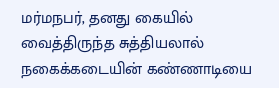மர்மநபர், தனது கையில் வைத்திருந்த சுத்தியலால் நகைக்கடையின் கண்ணாடியை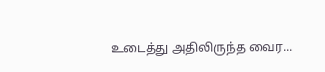உடைத்து அதிலிருந்த வைர...